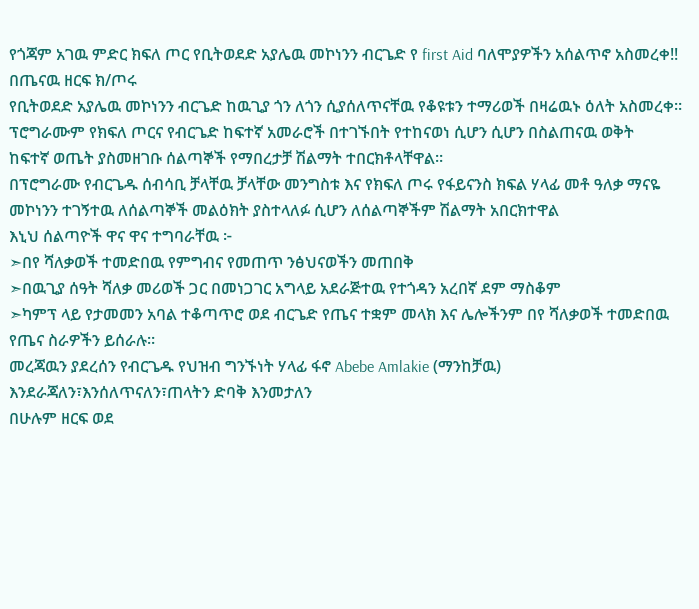የጎጃም አገዉ ምድር ክፍለ ጦር የቢትወደድ አያሌዉ መኮነንን ብርጌድ የ first Aid ባለሞያዎችን አሰልጥኖ አስመረቀ!!
በጤናዉ ዘርፍ ክ/ጦሩ
የቢትወደድ አያሌዉ መኮነንን ብርጌድ ከዉጊያ ጎን ለጎን ሲያሰለጥናቸዉ የቆዩቱን ተማሪወች በዛሬዉኑ ዕለት አስመረቀ።
ፕሮግራሙም የክፍለ ጦርና የብርጌድ ከፍተኛ አመራሮች በተገኙበት የተከናወነ ሲሆን ሲሆን በስልጠናዉ ወቅት
ከፍተኛ ወጤት ያስመዘገቡ ሰልጣኞች የማበረታቻ ሽልማት ተበርክቶላቸዋል።
በፕሮግራሙ የብርጌዱ ሰብሳቢ ቻላቸዉ ቻላቸው መንግስቱ እና የክፍለ ጦሩ የፋይናንስ ክፍል ሃላፊ መቶ ዓለቃ ማናዬ መኮነንን ተገኝተዉ ለሰልጣኞች መልዕክት ያስተላለፉ ሲሆን ለሰልጣኞችም ሽልማት አበርክተዋል
እኒህ ሰልጣዮች ዋና ዋና ተግባራቸዉ ፦
➣በየ ሻለቃወች ተመድበዉ የምግብና የመጠጥ ንፅህናወችን መጠበቅ
➣በዉጊያ ሰዓት ሻለቃ መሪወች ጋር በመነጋገር አግላይ አደራጅተዉ የተጎዳን አረበኛ ደም ማስቆም
➣ካምፕ ላይ የታመመን አባል ተቆጣጥሮ ወደ ብርጌድ የጤና ተቋም መላክ እና ሌሎችንም በየ ሻለቃወች ተመድበዉ የጤና ስራዎችን ይሰራሉ።
መረጃዉን ያደረሰን የብርጌዱ የህዝብ ግንኙነት ሃላፊ ፋኖ Abebe Amlakie (ማንከቻዉ)
እንደራጃለን፣እንሰለጥናለን፣ጠላትን ድባቅ እንመታለን
በሁሉም ዘርፍ ወደ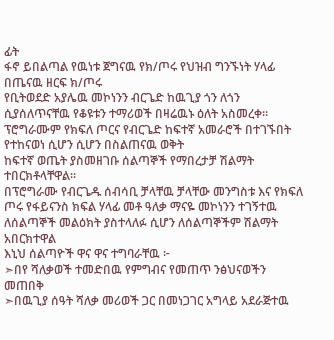ፊት
ፋኖ ይበልጣል የዉነቱ ጀግናዉ የክ/ጦሩ የህዝብ ግንኙነት ሃላፊ
በጤናዉ ዘርፍ ክ/ጦሩ
የቢትወደድ አያሌዉ መኮነንን ብርጌድ ከዉጊያ ጎን ለጎን ሲያሰለጥናቸዉ የቆዩቱን ተማሪወች በዛሬዉኑ ዕለት አስመረቀ።
ፕሮግራሙም የክፍለ ጦርና የብርጌድ ከፍተኛ አመራሮች በተገኙበት የተከናወነ ሲሆን ሲሆን በስልጠናዉ ወቅት
ከፍተኛ ወጤት ያስመዘገቡ ሰልጣኞች የማበረታቻ ሽልማት ተበርክቶላቸዋል።
በፕሮግራሙ የብርጌዱ ሰብሳቢ ቻላቸዉ ቻላቸው መንግስቱ እና የክፍለ ጦሩ የፋይናንስ ክፍል ሃላፊ መቶ ዓለቃ ማናዬ መኮነንን ተገኝተዉ ለሰልጣኞች መልዕክት ያስተላለፉ ሲሆን ለሰልጣኞችም ሽልማት አበርክተዋል
እኒህ ሰልጣዮች ዋና ዋና ተግባራቸዉ ፦
➣በየ ሻለቃወች ተመድበዉ የምግብና የመጠጥ ንፅህናወችን መጠበቅ
➣በዉጊያ ሰዓት ሻለቃ መሪወች ጋር በመነጋገር አግላይ አደራጅተዉ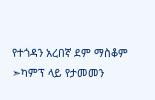የተጎዳን አረበኛ ደም ማስቆም
➣ካምፕ ላይ የታመመን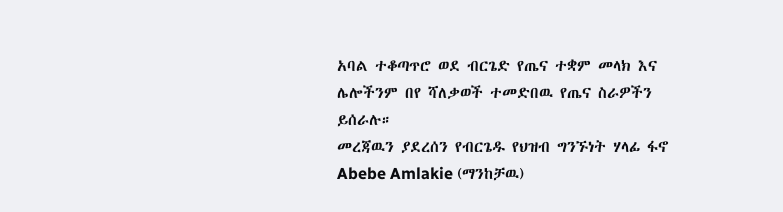አባል ተቆጣጥሮ ወደ ብርጌድ የጤና ተቋም መላክ እና ሌሎችንም በየ ሻለቃወች ተመድበዉ የጤና ስራዎችን ይሰራሉ።
መረጃዉን ያደረሰን የብርጌዱ የህዝብ ግንኙነት ሃላፊ ፋኖ Abebe Amlakie (ማንከቻዉ)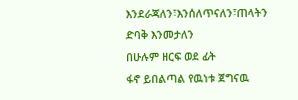እንደራጃለን፣እንሰለጥናለን፣ጠላትን ድባቅ እንመታለን
በሁሉም ዘርፍ ወደ ፊት
ፋኖ ይበልጣል የዉነቱ ጀግናዉ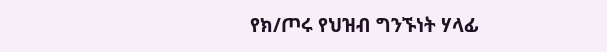የክ/ጦሩ የህዝብ ግንኙነት ሃላፊ